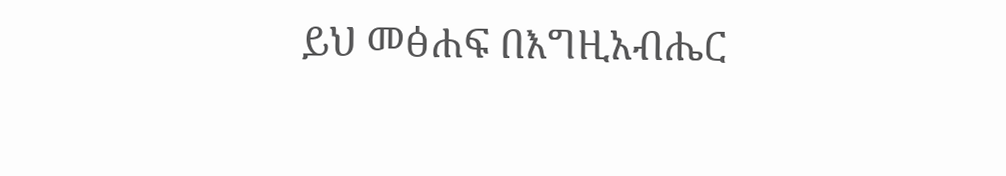ይህ መፅሐፍ በእግዚአብሔር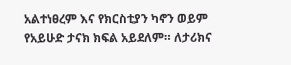አልተነፀረም እና የክርስቲያን ካኖን ወይም የአይሁድ ታናክ ክፍል አይደለም። ለታሪክና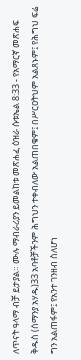ለጥናት ዓላማ ብቻ ይታያል። ሙሉ ማብራሪያን ይመልከቱ መጽሐፈ ዕዝራ ሱቱኤል 8:33 - የአማርኛ መጽሐፍ ቅዱስ (ሰማንያ አሃዱ)33 አባቶቻችንም ሕግህን ተቀብለው አልጠበቁም፤ በሥርዐትህም አልጸኑም፤ የሕግህ ፍሬ ግን አልጠፋም፤ የአንተ ገንዘብ ስለሆነ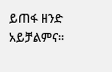ይጠፋ ዘንድ አይቻልምና።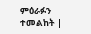ምዕራፉን ተመልከት |